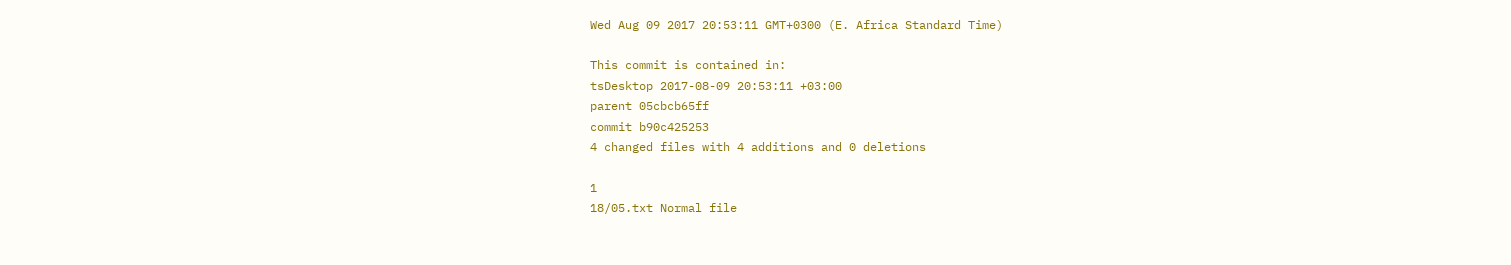Wed Aug 09 2017 20:53:11 GMT+0300 (E. Africa Standard Time)

This commit is contained in:
tsDesktop 2017-08-09 20:53:11 +03:00
parent 05cbcb65ff
commit b90c425253
4 changed files with 4 additions and 0 deletions

1
18/05.txt Normal file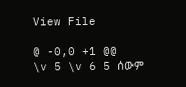View File

@ -0,0 +1 @@
\v 5 \v 6 5 ሰውም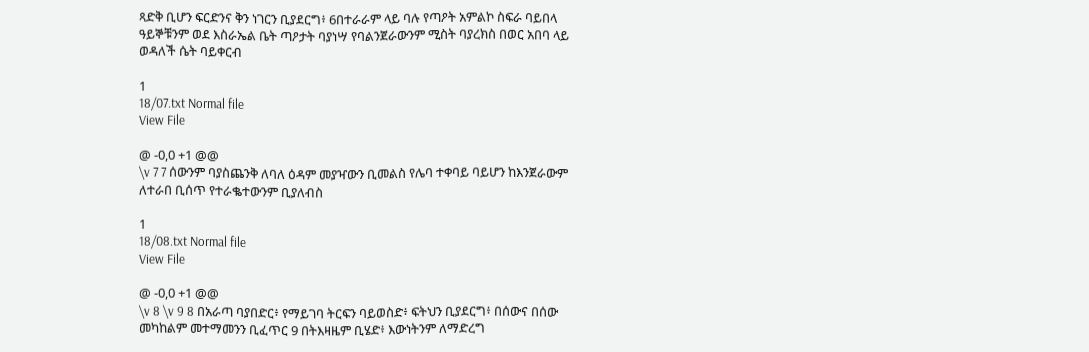ጻድቅ ቢሆን ፍርድንና ቅን ነገርን ቢያደርግ፥ 6በተራራም ላይ ባሉ የጣዖት አምልኮ ስፍራ ባይበላ ዓይኞቹንም ወደ እስራኤል ቤት ጣዖታት ባያነሣ የባልንጀራውንም ሚስት ባያረክስ በወር አበባ ላይ ወዳለች ሴት ባይቀርብ

1
18/07.txt Normal file
View File

@ -0,0 +1 @@
\v 7 7 ሰውንም ባያስጨንቅ ለባለ ዕዳም መያዣውን ቢመልስ የሌባ ተቀባይ ባይሆን ከእንጀራውም ለተራበ ቢሰጥ የተራቈተውንም ቢያለብስ

1
18/08.txt Normal file
View File

@ -0,0 +1 @@
\v 8 \v 9 8 በአራጣ ባያበድር፥ የማይገባ ትርፍን ባይወስድ፥ ፍትህን ቢያደርግ፥ በሰውና በሰው መካከልም መተማመንን ቢፈጥር 9 በትእዛዜም ቢሄድ፥ እውነትንም ለማድረግ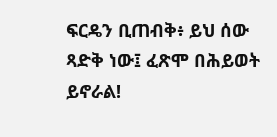ፍርዴን ቢጠብቅ፥ ይህ ሰው ጻድቅ ነው፤ ፈጽሞ በሕይወት ይኖራል!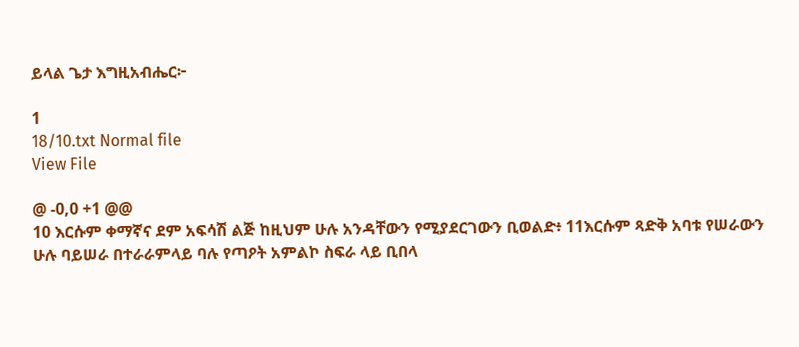ይላል ጌታ እግዚአብሔር፦

1
18/10.txt Normal file
View File

@ -0,0 +1 @@
10 እርሱም ቀማኛና ደም አፍሳሽ ልጅ ከዚህም ሁሉ አንዳቸውን የሚያደርገውን ቢወልድ፥ 11እርሱም ጻድቅ አባቱ የሠራውን ሁሉ ባይሠራ በተራራምላይ ባሉ የጣዖት አምልኮ ስፍራ ላይ ቢበላ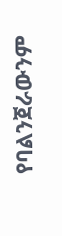የባልንጀራውንም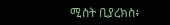ሚስት ቢያረክስ፥